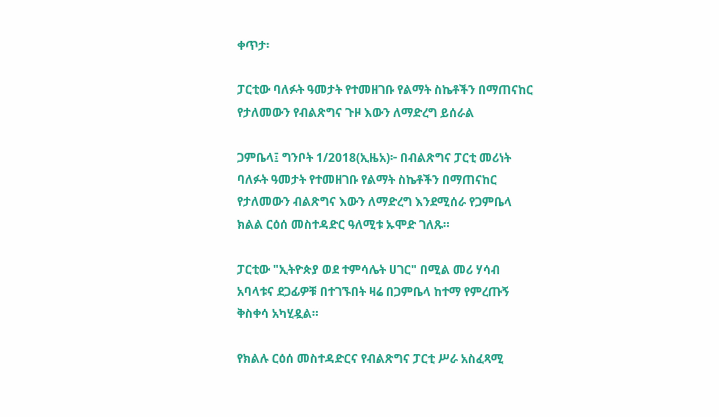ቀጥታ፡

ፓርቲው ባለፉት ዓመታት የተመዘገቡ የልማት ስኬቶችን በማጠናከር የታለመውን የብልጽግና ጉዞ እውን ለማድረግ ይሰራል

ጋምቤላ፤ ግንቦት 1/2018(ኢዜአ)፦ በብልጽግና ፓርቲ መሪነት ባለፉት ዓመታት የተመዘገቡ የልማት ስኬቶችን በማጠናከር የታለመውን ብልጽግና እውን ለማድረግ እንደሚሰራ የጋምቤላ ክልል ርዕሰ መስተዳድር ዓለሚቱ ኡሞድ ገለጹ።

ፓርቲው "ኢትዮጵያ ወደ ተምሳሌት ሀገር" በሚል መሪ ሃሳብ አባላቱና ደጋፊዎቹ በተገኙበት ዛሬ በጋምቤላ ከተማ የምረጡኝ ቅስቀሳ አካሂዷል።

የክልሉ ርዕሰ መስተዳድርና የብልጽግና ፓርቲ ሥራ አስፈጻሚ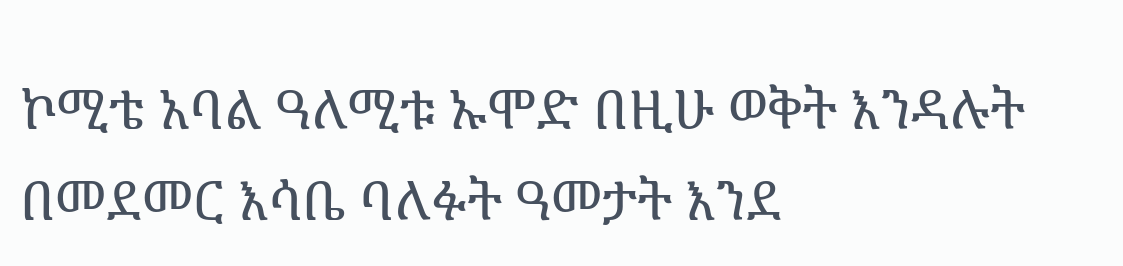ኮሚቴ አባል ዓለሚቱ ኡሞድ በዚሁ ወቅት እንዳሉት በመደመር እሳቤ ባለፉት ዓመታት እንደ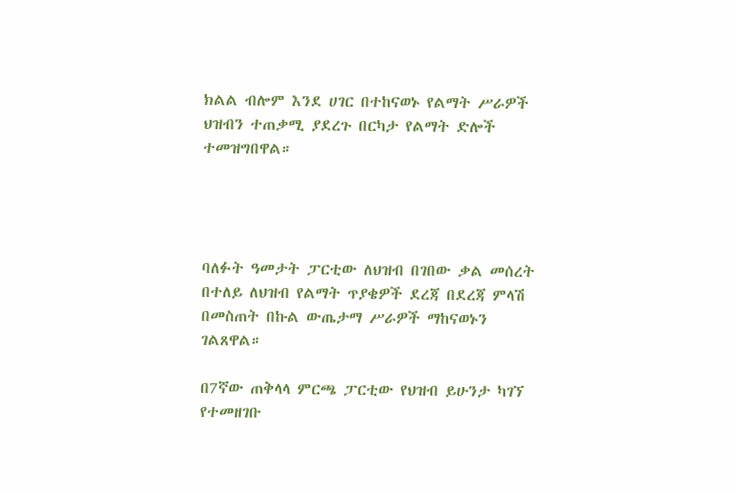ክልል ብሎም እንደ ሀገር በተከናወኑ የልማት ሥራዎች ህዝብን ተጠቃሚ ያደረጉ በርካታ የልማት ድሎች ተመዝግበዋል።




ባለፉት ዓመታት ፓርቲው ለህዝብ በገበው ቃል መሰረት በተለይ ለህዝብ የልማት ጥያቄዎች ደረጃ በደረጃ ምላሽ በመስጠት በኩል ውጤታማ ሥራዎች ማከናወኑን ገልጸዋል።

በ7ኛው ጠቅላላ ምርጫ ፓርቲው የህዝብ ይሁንታ ካገኘ የተመዘገቡ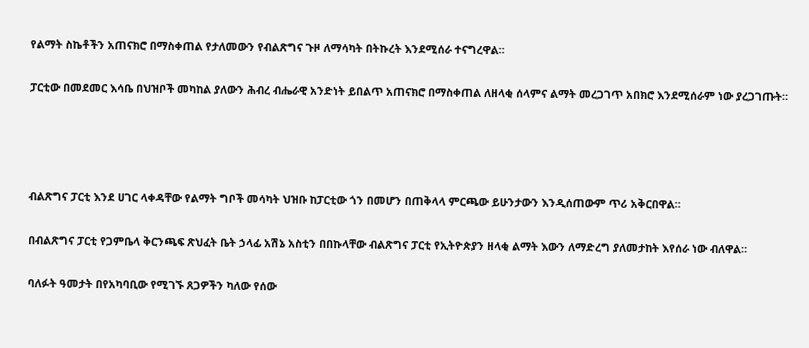የልማት ስኬቶችን አጠናክሮ በማስቀጠል የታለመውን የብልጽግና ጉዞ ለማሳካት በትኩረት እንደሚሰራ ተናግረዋል።

ፓርቲው በመደመር እሳቤ በህዝቦች መካከል ያለውን ሕብረ ብሔራዊ አንድነት ይበልጥ አጠናክሮ በማስቀጠል ለዘላቂ ሰላምና ልማት መረጋገጥ አበክሮ እንደሚሰራም ነው ያረጋገጡት።




ብልጽግና ፓርቲ እንደ ሀገር ላቀዳቸው የልማት ግቦች መሳካት ህዝቡ ከፓርቲው ጎን በመሆን በጠቅላላ ምርጫው ይሁንታውን እንዲሰጠውም ጥሪ አቅርበዋል።

በብልጽግና ፓርቲ የጋምቤላ ቅርንጫፍ ጽህፈት ቤት ኃላፊ አሽኔ አስቲን በበኩላቸው ብልጽግና ፓርቲ የኢትዮጵያን ዘላቂ ልማት እውን ለማድረግ ያለመታከት እየሰራ ነው ብለዋል።

ባለፉት ዓመታት በየአካባቢው የሚገኙ ጸጋዎችን ካለው የሰው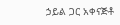ኃይል ጋር አቀናጅቶ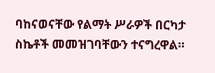ባከናወናቸው የልማት ሥራዎች በርካታ ስኬቶች መመዝገባቸውን ተናግረዋል።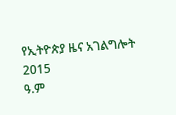የኢትዮጵያ ዜና አገልግሎት
2015
ዓ.ም